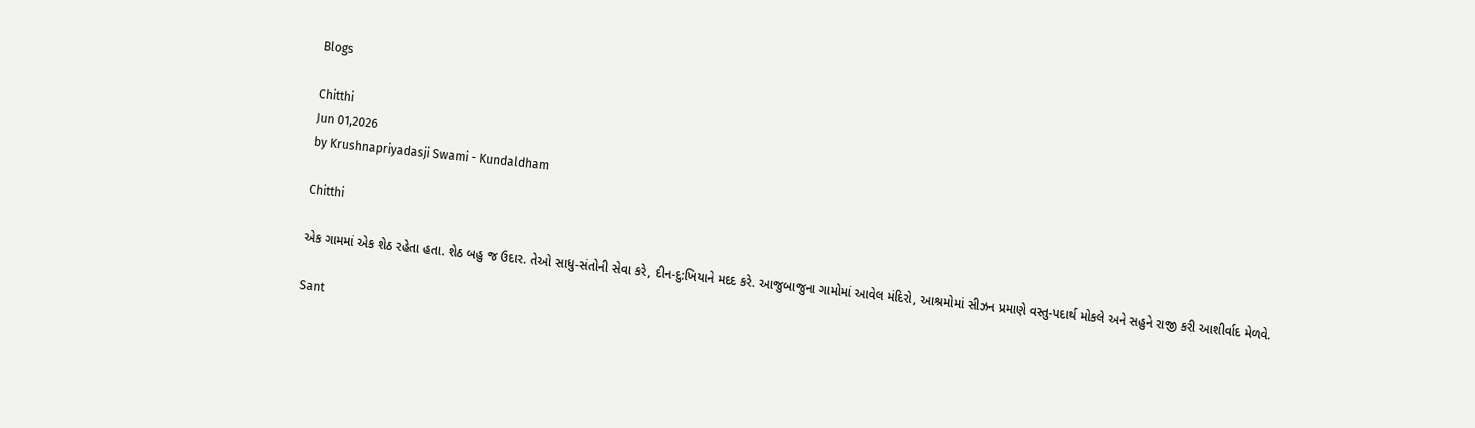Blogs

Chitthi
Jun 01,2026
by Krushnapriyadasji Swami - Kundaldham

Chitthi

એક ગામમાં એક શેઠ રહેતા હતા. શેઠ બહુ જ ઉદાર. તેઓ સાધુ-સંતોની સેવા કરે, દીન-દુ:ખિયાને મદદ કરે. આજુબાજુના ગામોમાં આવેલ મંદિરો, આશ્રમોમાં સીઝન પ્રમાણે વસ્તુ-પદાર્થ મોકલે અને સહુને રાજી કરી આશીર્વાદ મેળવે.

Sant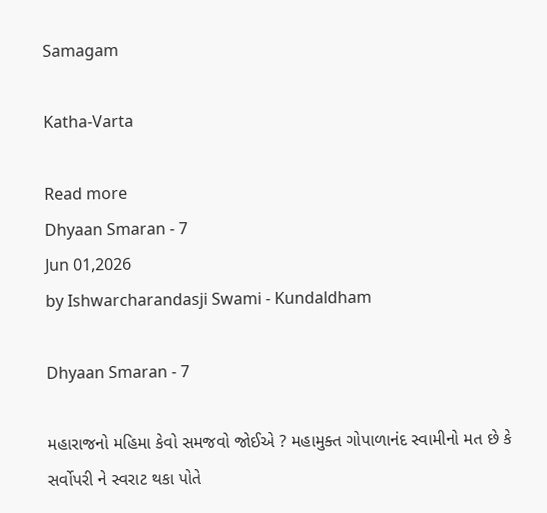Samagam

Katha-Varta

Read more
Dhyaan Smaran - 7
Jun 01,2026
by Ishwarcharandasji Swami - Kundaldham

Dhyaan Smaran - 7

મહારાજનો મહિમા કેવો સમજવો જોઈએ ? મહામુક્ત ગોપાળાનંદ સ્વામીનો મત છે કે સર્વોપરી ને સ્વરાટ થકા પોતે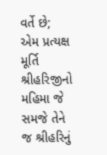વર્તે છે; એમ પ્રત્યક્ષ મૂર્તિ શ્રીહરિજીનો મહિમા જે સમજે તેને જ શ્રીહરિનું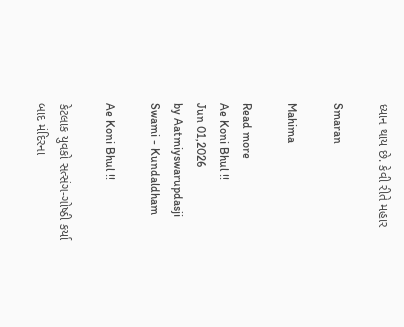ધ્યાન થાય છે. કેવી રીતે મહાર

Smaran

Mahima

Read more
Ae Koni Bhul !!
Jun 01,2026
by Aatmiyswarupdasji Swami - Kundaldham

Ae Koni Bhul !!

કેટલાક યુવકો સત્સંગ-ગોષ્ઠી કર્યા બાદ મંદિરના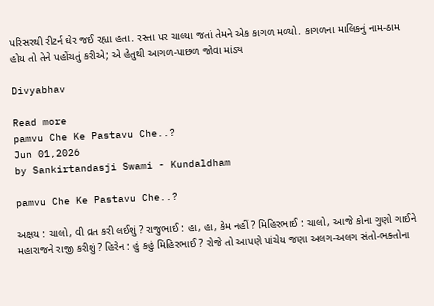પરિસરથી રીટર્ન ઘેર જઈ રહ્યા હતા. રસ્તા પર ચાલ્યા જતાં તેમને એક કાગળ મળ્યો. કાગળના માલિકનું નામ-ઠામ હોય તો તેને પહોંચતું કરીએ; એ હેતુથી આગળ-પાછળ જોવા માંડ્ય

Divyabhav

Read more
pamvu Che Ke Pastavu Che..?
Jun 01,2026
by Sankirtandasji Swami - Kundaldham

pamvu Che Ke Pastavu Che..?

અક્ષય : ચાલો, વી વ્રત કરી લઈશું ? રાજુભાઈ : હા, હા, કેમ નહીં ? મિહિરભાઈ : ચાલો, આજે કોના ગુણો ગાઈને મહારાજને રાજી કરીશું ? હિરેન : હું કહું મિહિરભાઈ ? રોજે તો આપણે પાંચેય જણા અલગ-અલગ સંતો-ભક્તોના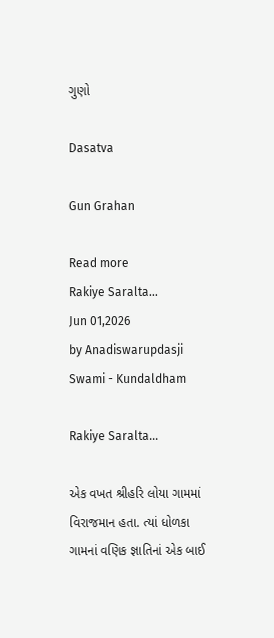ગુણો

Dasatva

Gun Grahan

Read more
Rakiye Saralta...
Jun 01,2026
by Anadiswarupdasji Swami - Kundaldham

Rakiye Saralta...

એક વખત શ્રીહરિ લોયા ગામમાં વિરાજમાન હતા. ત્યાં ધોળકા ગામનાં વણિક જ્ઞાતિનાં એક બાઈ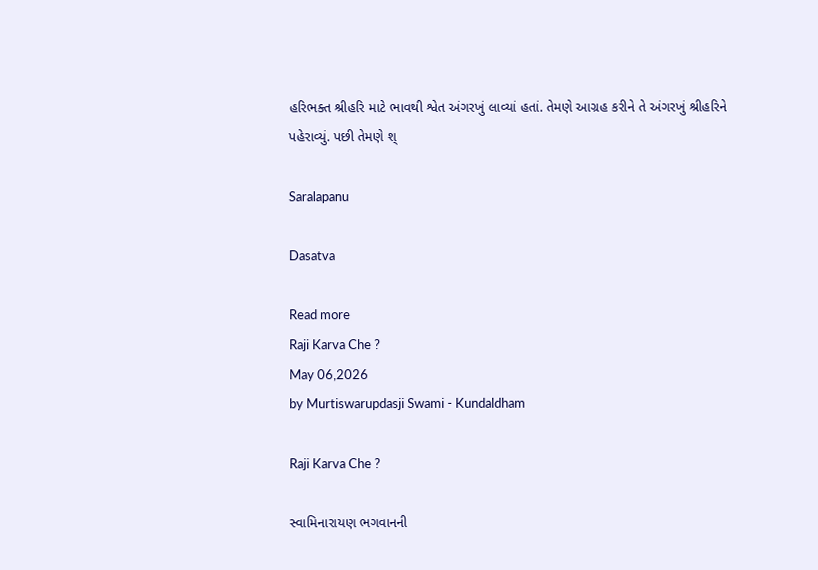હરિભક્ત શ્રીહરિ માટે ભાવથી શ્વેત અંગરખું લાવ્યાં હતાં. તેમણે આગ્રહ કરીને તે અંગરખું શ્રીહરિને પહેરાવ્યું. પછી તેમણે શ્

Saralapanu

Dasatva

Read more
Raji Karva Che ?
May 06,2026
by Murtiswarupdasji Swami - Kundaldham

Raji Karva Che ?

સ્વામિનારાયણ ભગવાનની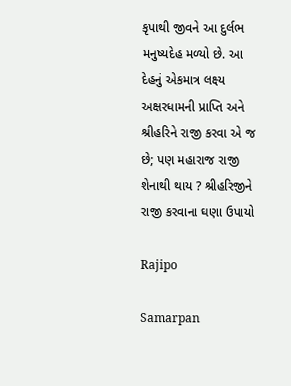કૃપાથી જીવને આ દુર્લભ મનુષ્યદેહ મળ્યો છે. આ દેહનું એકમાત્ર લક્ષ્ય અક્ષરધામની પ્રાપ્તિ અને શ્રીહરિને રાજી કરવા એ જ છે; પણ મહારાજ રાજી શેનાથી થાય ? શ્રીહરિજીને રાજી કરવાના ઘણા ઉપાયો

Rajipo

Samarpan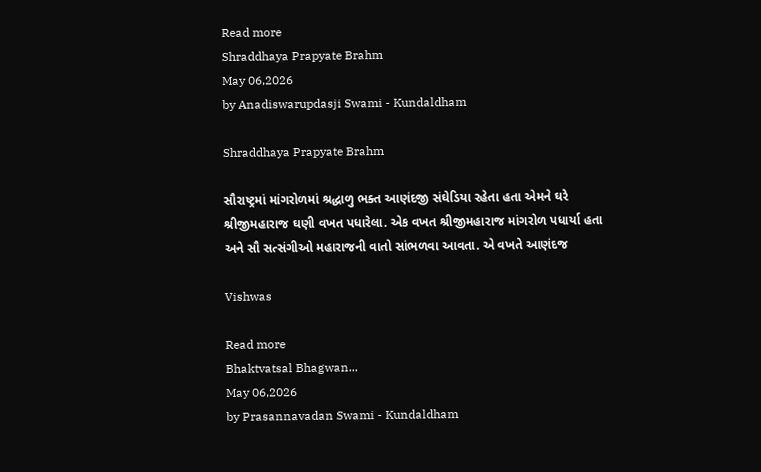Read more
Shraddhaya Prapyate Brahm
May 06,2026
by Anadiswarupdasji Swami - Kundaldham

Shraddhaya Prapyate Brahm

સૌરાષ્ટ્રમાં માંગરોળમાં શ્રદ્ધાળુ ભક્ત આણંદજી સંઘેડિયા રહેતા હતા એમને ઘરે શ્રીજીમહારાજ ઘણી વખત પધારેલા. એક વખત શ્રીજીમહારાજ માંગરોળ પધાર્યા હતા અને સૌ સત્સંગીઓ મહારાજની વાતો સાંભળવા આવતા. એ વખતે આણંદજ

Vishwas

Read more
Bhaktvatsal Bhagwan...
May 06,2026
by Prasannavadan Swami - Kundaldham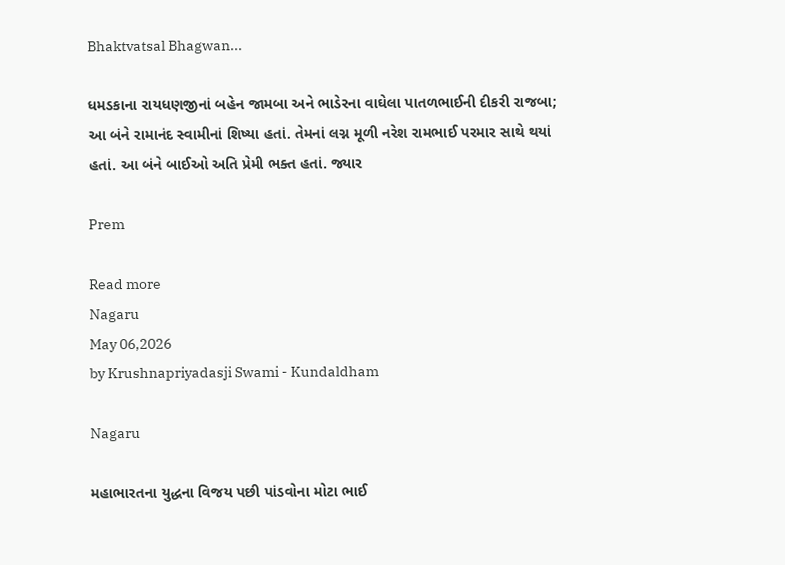Bhaktvatsal Bhagwan...

ધમડકાના રાયધણજીનાં બહેન જામબા અને ભાડેરના વાઘેલા પાતળભાઈની દીકરી રાજબા; આ બંને રામાનંદ સ્વામીનાં શિષ્યા હતાં. તેમનાં લગ્ન મૂળી નરેશ રામભાઈ પરમાર સાથે થયાં હતાં. આ બંને બાઈઓ અતિ પ્રેમી ભક્ત હતાં. જ્યાર

Prem

Read more
Nagaru
May 06,2026
by Krushnapriyadasji Swami - Kundaldham

Nagaru

મહાભારતના યુદ્ધના વિજય પછી પાંડવોના મોટા ભાઈ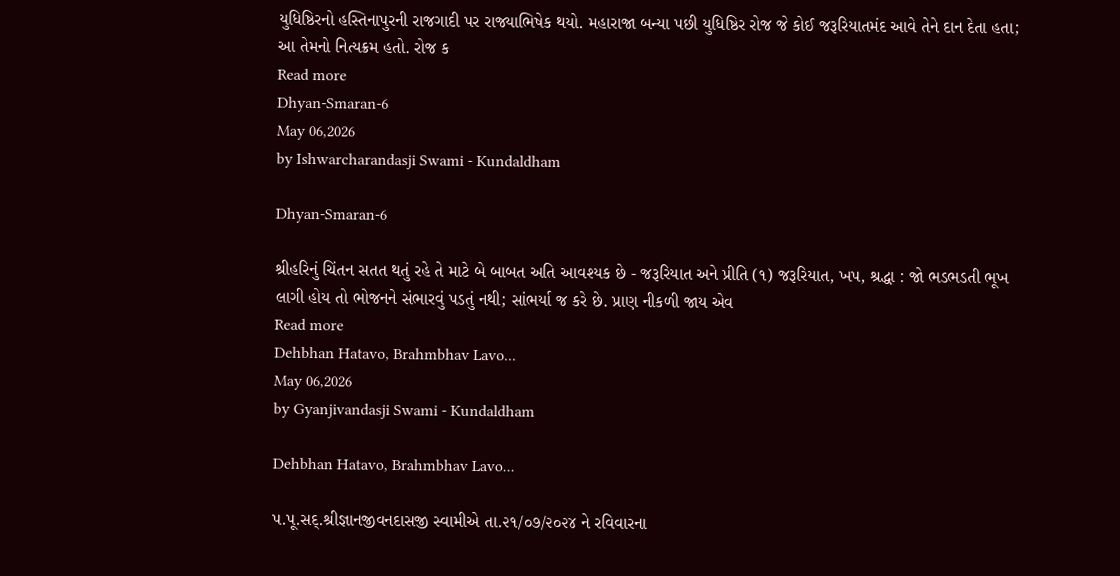યુધિષ્ઠિરનો હસ્તિનાપુરની રાજગાદી પર રાજ્યાભિષેક થયો. મહારાજા બન્યા પછી યુધિષ્ઠિર રોજ જે કોઈ જરૂરિયાતમંદ આવે તેને દાન દેતા હતા; આ તેમનો નિત્યક્રમ હતો. રોજ ક
Read more
Dhyan-Smaran-6
May 06,2026
by Ishwarcharandasji Swami - Kundaldham

Dhyan-Smaran-6

શ્રીહરિનું ચિંતન સતત થતું રહે તે માટે બે બાબત અતિ આવશ્યક છે - જરૂરિયાત અને પ્રીતિ (૧) જરૂરિયાત, ખપ, શ્રદ્ધા : જો ભડભડતી ભૂખ લાગી હોય તો ભોજનને સંભારવું પડતું નથી; સાંભર્યા જ કરે છે. પ્રાણ નીકળી જાય એવ
Read more
Dehbhan Hatavo, Brahmbhav Lavo...
May 06,2026
by Gyanjivandasji Swami - Kundaldham

Dehbhan Hatavo, Brahmbhav Lavo...

પ.પૂ.સદ્.શ્રીજ્ઞાનજીવનદાસજી સ્વામીએ તા.૨૧/૦૭/૨૦૨૪ ને રવિવારના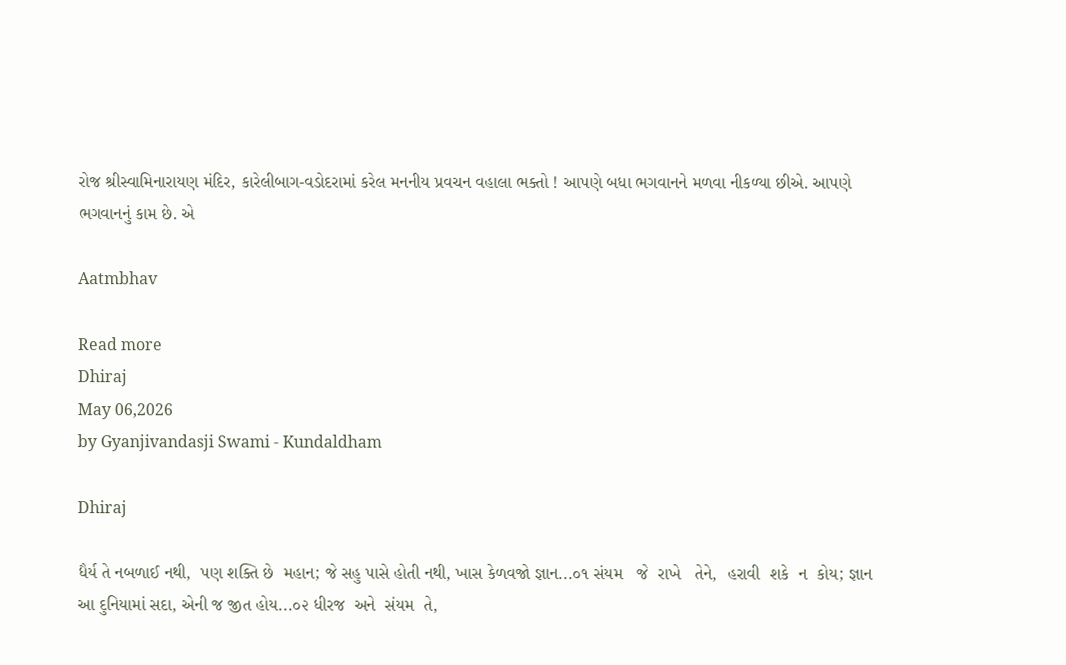રોજ શ્રીસ્વામિનારાયણ મંદિર, કારેલીબાગ-વડોદરામાં કરેલ મનનીય પ્રવચન વહાલા ભક્તો ! આપણે બધા ભગવાનને મળવા નીકળ્યા છીએ. આપણે ભગવાનનું કામ છે. એ

Aatmbhav

Read more
Dhiraj
May 06,2026
by Gyanjivandasji Swami - Kundaldham

Dhiraj

ધૈર્ય તે નબળાઈ નથી,  પણ શક્તિ છે  મહાન; જે સહુ પાસે હોતી નથી, ખાસ કેળવજો જ્ઞાન...૦૧ સંયમ   જે  રાખે   તેને,  હરાવી  શકે  ન  કોય; જ્ઞાન આ દુનિયામાં સદા, એની જ જીત હોય...૦૨ ધીરજ  અને  સંયમ  તે,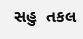સહુ  તકલ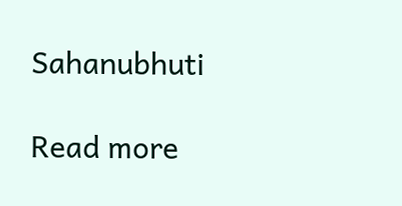Sahanubhuti

Read more